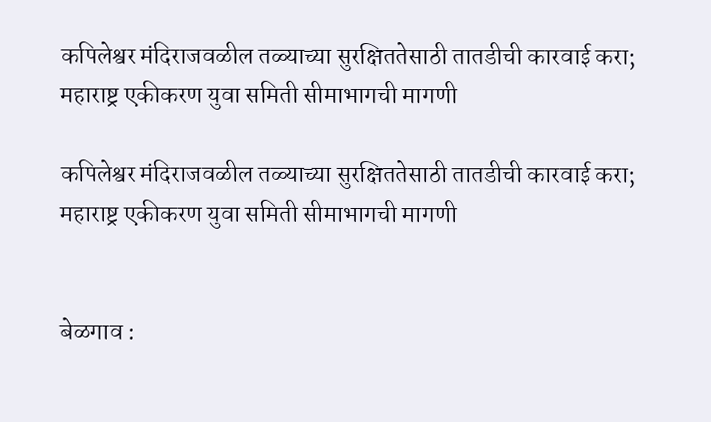कपिलेश्वर मंदिराजवळील तळ्याच्या सुरक्षिततेसाठी तातडीची कारवाई करा; महाराष्ट्र एकीकरण युवा समिती सीमाभागची मागणी

कपिलेश्वर मंदिराजवळील तळ्याच्या सुरक्षिततेसाठी तातडीची कारवाई करा; महाराष्ट्र एकीकरण युवा समिती सीमाभागची मागणी


बेळगाव :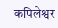कपिलेश्वर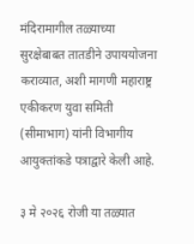मंदिरामागील तळ्याच्या सुरक्षेबाबत तातडीने उपाययोजना कराव्यात, अशी मागणी महाराष्ट्र एकीकरण युवा समिती (सीमाभाग) यांनी विभागीय आयुक्तांकडे पत्राद्वारे केली आहे.

३ मे २०२६ रोजी या तळ्यात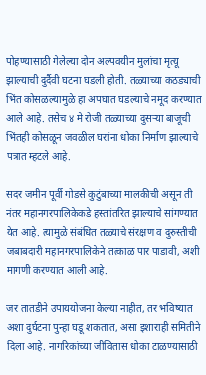पोहण्यासाठी गेलेल्या दोन अल्पवयीन मुलांचा मृत्यू झाल्याची दुर्दैवी घटना घडली होती. तळ्याच्या कठड्याची भिंत कोसळल्यामुळे हा अपघात घडल्याचे नमूद करण्यात आले आहे. तसेच ४ मे रोजी तळ्याच्या दुसऱ्या बाजूची भिंतही कोसळून जवळील घरांना धोका निर्माण झाल्याचे पत्रात म्हटले आहे.

सदर जमीन पूर्वी गोडसे कुटुंबाच्या मालकीची असून ती नंतर महानगरपालिकेकडे हस्तांतरित झाल्याचे सांगण्यात येत आहे. त्यामुळे संबंधित तळ्याचे संरक्षण व दुरुस्तीची जबाबदारी महानगरपालिकेने तत्काळ पार पाडावी, अशी मागणी करण्यात आली आहे.

जर तातडीने उपाययोजना केल्या नाहीत, तर भविष्यात अशा दुर्घटना पुन्हा घडू शकतात, असा इशाराही समितीने दिला आहे. नागरिकांच्या जीवितास धोका टाळण्यासाठी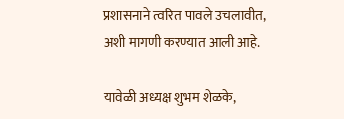प्रशासनाने त्वरित पावले उचलावीत, अशी मागणी करण्यात आली आहे.

यावेळी अध्यक्ष शुभम शेळके,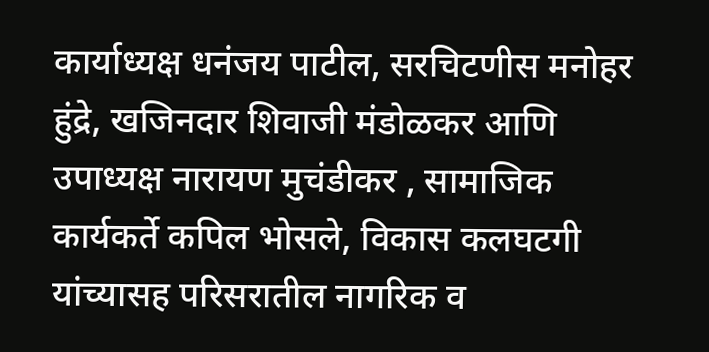कार्याध्यक्ष धनंजय पाटील, सरचिटणीस मनोहर हुंद्रे, खजिनदार शिवाजी मंडोळकर आणि उपाध्यक्ष नारायण मुचंडीकर , सामाजिक कार्यकर्ते कपिल भोसले, विकास कलघटगी यांच्यासह परिसरातील नागरिक व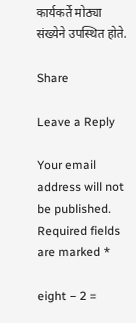कार्यकर्ते मोठ्या संख्येने उपस्थित होते.

Share

Leave a Reply

Your email address will not be published. Required fields are marked *

eight − 2 =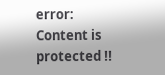error: Content is protected !!